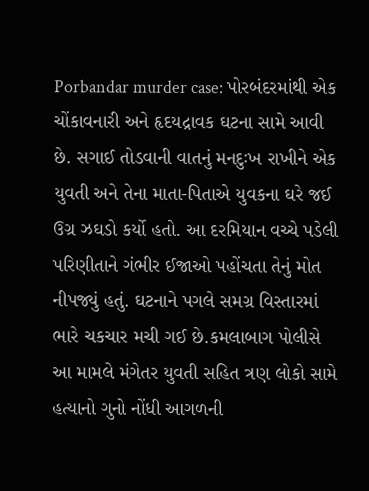Porbandar murder case: પોરબંદરમાંથી એક ચોંકાવનારી અને હૃદયદ્રાવક ઘટના સામે આવી છે. સગાઈ તોડવાની વાતનું મનદુઃખ રાખીને એક યુવતી અને તેના માતા-પિતાએ યુવકના ઘરે જઈ ઉગ્ર ઝઘડો કર્યો હતો. આ દરમિયાન વચ્ચે પડેલી પરિણીતાને ગંભીર ઈજાઓ પહોંચતા તેનું મોત નીપજ્યું હતું. ઘટનાને પગલે સમગ્ર વિસ્તારમાં ભારે ચકચાર મચી ગઈ છે.કમલાબાગ પોલીસે આ મામલે મંગેતર યુવતી સહિત ત્રણ લોકો સામે હત્યાનો ગુનો નોંધી આગળની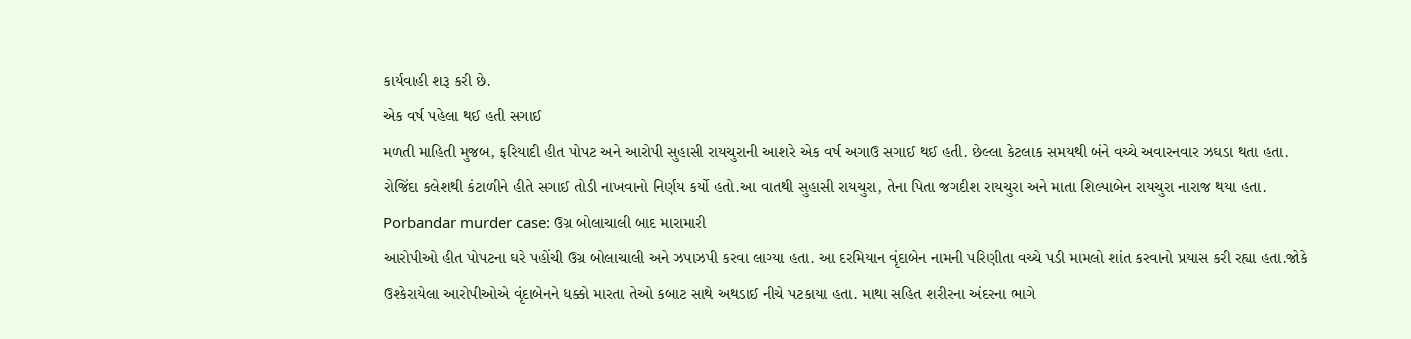કાર્યવાહી શરૂ કરી છે.
એક વર્ષ પહેલા થઈ હતી સગાઈ
મળતી માહિતી મુજબ, ફરિયાદી હીત પોપટ અને આરોપી સુહાસી રાયચુરાની આશરે એક વર્ષ અગાઉ સગાઈ થઈ હતી. છેલ્લા કેટલાક સમયથી બંને વચ્ચે અવારનવાર ઝઘડા થતા હતા. રોજિંદા કલેશથી કંટાળીને હીતે સગાઈ તોડી નાખવાનો નિર્ણય કર્યો હતો.આ વાતથી સુહાસી રાયચુરા, તેના પિતા જગદીશ રાયચુરા અને માતા શિલ્પાબેન રાયચુરા નારાજ થયા હતા.
Porbandar murder case: ઉગ્ર બોલાચાલી બાદ મારામારી
આરોપીઓ હીત પોપટના ઘરે પહોંચી ઉગ્ર બોલાચાલી અને ઝપાઝપી કરવા લાગ્યા હતા. આ દરમિયાન વૃંદાબેન નામની પરિણીતા વચ્ચે પડી મામલો શાંત કરવાનો પ્રયાસ કરી રહ્યા હતા.જોકે ઉશ્કેરાયેલા આરોપીઓએ વૃંદાબેનને ધક્કો મારતા તેઓ કબાટ સાથે અથડાઈ નીચે પટકાયા હતા. માથા સહિત શરીરના અંદરના ભાગે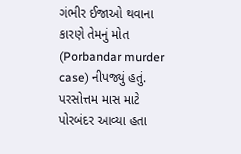ગંભીર ઈજાઓ થવાના કારણે તેમનું મોત (Porbandar murder case) નીપજ્યું હતું.
પરસોત્તમ માસ માટે પોરબંદર આવ્યા હતા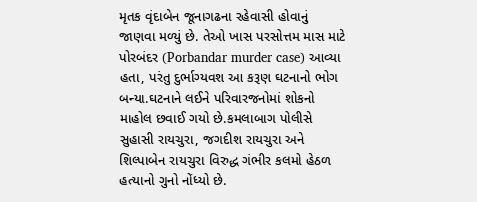મૃતક વૃંદાબેન જૂનાગઢના રહેવાસી હોવાનું જાણવા મળ્યું છે. તેઓ ખાસ પરસોત્તમ માસ માટે પોરબંદર (Porbandar murder case) આવ્યા હતા, પરંતુ દુર્ભાગ્યવશ આ કરૂણ ઘટનાનો ભોગ બન્યા.ઘટનાને લઈને પરિવારજનોમાં શોકનો માહોલ છવાઈ ગયો છે.કમલાબાગ પોલીસે સુહાસી રાયચુરા, જગદીશ રાયચુરા અને શિલ્પાબેન રાયચુરા વિરુદ્ધ ગંભીર કલમો હેઠળ હત્યાનો ગુનો નોંધ્યો છે.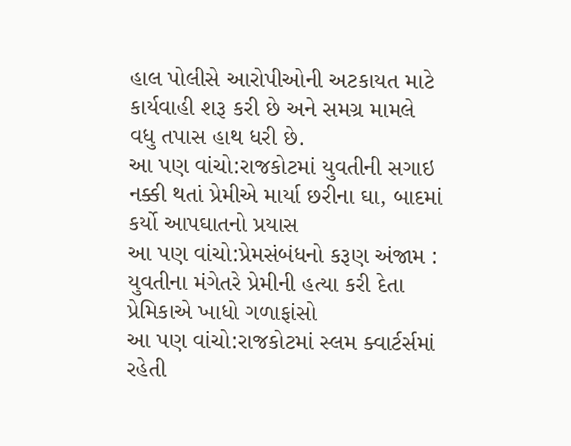હાલ પોલીસે આરોપીઓની અટકાયત માટે કાર્યવાહી શરૂ કરી છે અને સમગ્ર મામલે વધુ તપાસ હાથ ધરી છે.
આ પણ વાંચો:રાજકોટમાં યુવતીની સગાઇ નક્કી થતાં પ્રેમીએ માર્યા છરીના ઘા, બાદમાં કર્યો આપઘાતનો પ્રયાસ
આ પણ વાંચો:પ્રેમસંબંધનો કરૂણ અંજામ : યુવતીના મંગેતરે પ્રેમીની હત્યા કરી દેતા પ્રેમિકાએ ખાધો ગળાફાંસો
આ પણ વાંચો:રાજકોટમાં સ્લમ ક્વાર્ટર્સમાં રહેતી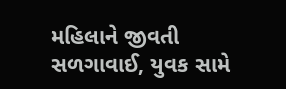મહિલાને જીવતી સળગાવાઈ, યુવક સામે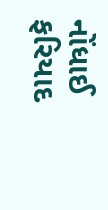નોંધાઈ ફરિયાદ